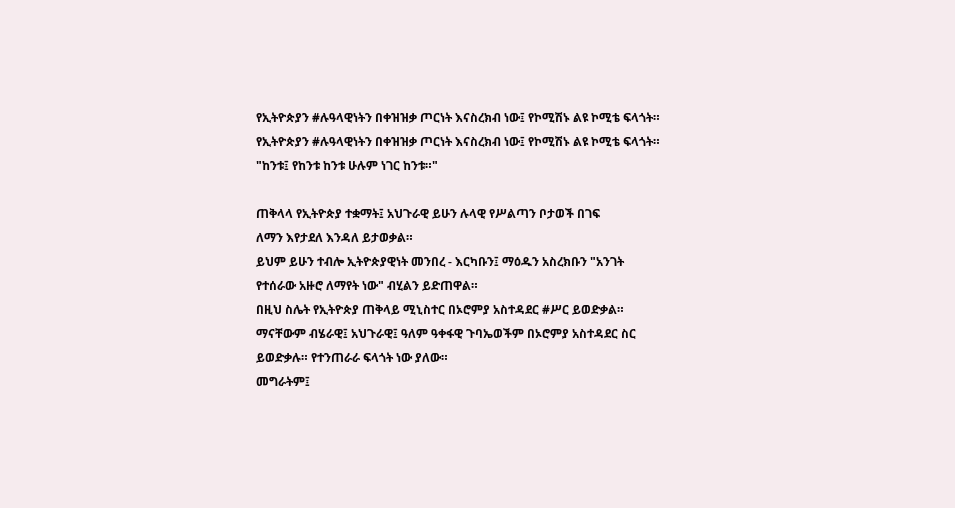የኢትዮጵያን #ሉዓላዊነትን በቀዝዝቃ ጦርነት እናስረክብ ነው፤ የኮሚሽኑ ልዩ ኮሚቴ ፍላጎት።
የኢትዮጵያን #ሉዓላዊነትን በቀዝዝቃ ጦርነት እናስረክብ ነው፤ የኮሚሽኑ ልዩ ኮሚቴ ፍላጎት።
"ከንቱ፤ የከንቱ ከንቱ ሁሉም ነገር ከንቱ።"

ጠቅላላ የኢትዮጵያ ተቋማት፤ አህጉራዊ ይሁን ሉላዊ የሥልጣን ቦታወች በገፍ
ለማን እየታደለ እንዳለ ይታወቃል።
ይህም ይሁን ተብሎ ኢትዮጵያዊነት መንበረ - እርካቡን፤ ማዕዱን አስረክቡን "አንገት
የተሰራው አዙሮ ለማየት ነው" ብሂልን ይድጠዋል።
በዚህ ስሌት የኢትዮጵያ ጠቅላይ ሚኒስተር በኦሮምያ አስተዳደር #ሥር ይወድቃል።
ማናቸውም ብሄራዊ፤ አህጉራዊ፤ ዓለም ዓቀፋዊ ጉባኤወችም በኦሮምያ አስተዳደር ስር
ይወድቃሉ። የተንጠራራ ፍላጎት ነው ያለው።
መግራትም፤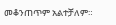መቆንጠጥም አልተቻለም።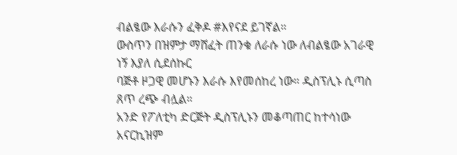ብልፄው እራሱን ፈቅዶ #እየናደ ይገኛል።
ውስጥን በዝምታ ማሸፈት ጠንቁ ለራሱ ነው ለብልፄው አገራዊ ነኝ እያለ ሲደሰኩር
ባጅቶ ዞጋዊ መሆኑን እራሱ እየመሰከረ ነው። ዲስፕሊኑ ሲጣስ ጸጥ ረጭ ብሏል።
አንድ የፖለቲካ ድርጅት ዲስፕሊኑን መቆጣጠር ከተሳነው አናርኪዝም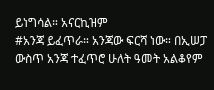ይነግሳል። አናርኪዝም
#አንጃ ይፈጥራ። አንጃው ፍርሻ ነው። በኢሠፓ ውስጥ አንጃ ተፈጥሮ ሁለት ዓመት አልቆየም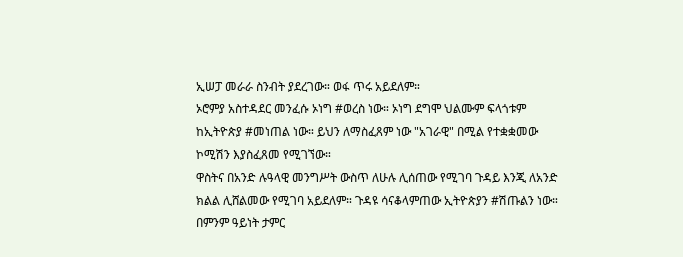ኢሠፓ መራራ ስንብት ያደረገው። ወፋ ጥሩ አይደለም።
ኦሮምያ አስተዳደር መንፈሱ ኦነግ #ወረስ ነው። ኦነግ ደግሞ ህልሙም ፍላጎቱም
ከኢትዮጵያ #መነጠል ነው። ይህን ለማስፈጸም ነው "አገራዊ" በሚል የተቋቋመው
ኮሚሽን እያስፈጸመ የሚገኘው።
ዋስትና በአንድ ሉዓላዊ መንግሥት ውስጥ ለሁሉ ሊሰጠው የሚገባ ጉዳይ እንጂ ለአንድ
ክልል ሊሸልመው የሚገባ አይደለም። ጉዳዩ ሳናቆላምጠው ኢትዮጵያን #ሽጡልን ነው።
በምንም ዓይነት ታምር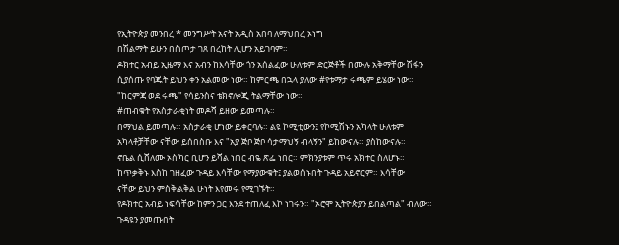የኢትዮጵያ መንበረ * መንግሥት አናት አዲስ አበባ ለማህበረ ኦነግ
በሽልማት ይሁን በስጦታ ገጸ በረከት ሊሆን አይገባም።
ዶክተር አብይ ኢዜማ እና አብን ከእሳቸው ጎን አሰልፈው ሁለቱም ድርጅቶች በሙሉ አቅማቸው ሽፋን
ሲያሰጡ የባጁት ይህን ቀን አልመው ነው። ከምርጫ በኋላ ያለው #የቱማታ ሩጫም ይሄው ነው።
"ከርምጃ ወደ ሩጫ" የሳይንስና ቴክኖሎጂ ትልማቸው ነው።
#ጠብቁት የአስታራቂነት መዶሻ ይዘው ይመጣሉ።
በማህል ይመጣሉ። አስታራቂ ሆነው ይቀርባሉ። ልዩ ኮሚቲውን፤ የኮሚሽኑን አካላት ሁለቱም
አካላቶቻቸው ናቸው ይሰበስቡ እና "አያ ጅቦ ጅቦ ሳታማህኝ ብላኝን" ይከውናሉ። ያስከውናሉ።
ኖቤል ሲሸለሙ ኦስካር ቢሆን ይሻል ነበር ብዬ ጽፌ ነበር። ምክንያቱም ጥሩ አክተር ስለሆኑ።
ከጥቃቅኑ እስከ ገዘፈው ጉዳይ እሳቸው የማያውቁት፤ ያልወሰኑበት ጉዳይ አይኖርም። እሳቸው
ናቸው ይህን ምስቅልቅል ሁነት እየመሩ የሚገኙት።
የዶክተር አብይ ነፍሳቸው ከምን ጋር እንደ ተጠለፈ እኮ ነገሩን። "ኦሮሞ ኢትዮጵያን ይበልጣል" ብለው።
ጉዳዩን ያመጡበት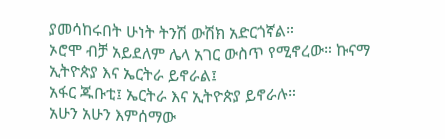ያመሳከሩበት ሁነት ትንሽ ውሽክ አድርጎኛል።
ኦሮሞ ብቻ አይደለም ሌላ አገር ውስጥ የሚኖረው። ኩናማ ኢትዮጵያ እና ኤርትራ ይኖራል፤
አፋር ጁቡቲ፤ ኤርትራ እና ኢትዮጵያ ይኖራሉ።
አሁን አሁን እምሰማው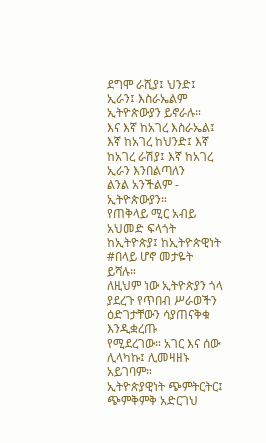ደግሞ ራሺያ፤ ህንድ፤ ኢራን፤ እስራኤልም ኢትዮጵውያን ይኖራሉ።
እና እኛ ከአገረ እስራኤል፤ እኛ ከአገረ ከህንድ፤ እኛ ከአገረ ራሽያ፤ እኛ ከአገረ ኢራን እንበልጣለን
ልንል አንችልም - ኢትዮጵውያን።
የጠቅላይ ሚር አብይ አህመድ ፍላጎት ከኢትዮጵያ፤ ከኢትዮጵዊነት #በላይ ሆኖ መታዬት ይሻሉ።
ለዚህም ነው ኢትዮጵያን ጎላ ያደረጉ የጥበብ ሥራወችን ዕድገታቸውን ሳያጠናቅቁ እንዲቋረጡ
የሚደረገው። አገር እና ሰው ሊላካኩ፤ ሊመዛዘኑ አይገባም።
ኢትዮጵያዊነት ጭምትርትር፤ ጭምቅምቅ አድርገህ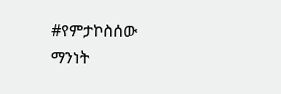#የምታኮስሰው ማንነት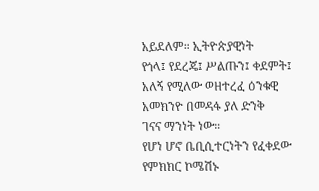አይደለም። ኢትዮጵያዊነት
የጎላ፤ የደረጄ፤ ሥልጡን፤ ቀደምት፤ አለኝ የሚለው ወዘተረፈ ዕንቁዊ አመክንዮ በመዳፋ ያለ ድንቅ
ገናና ማንነት ነው።
የሆነ ሆኖ ቤቢሲተርነትን የፈቀደው የምክክር ኮሜሽኑ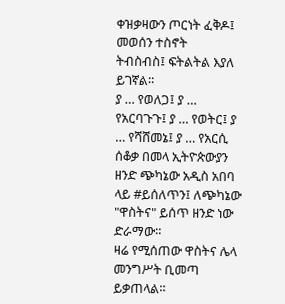ቀዝቃዛውን ጦርነት ፈቅዶ፤ መወሰን ተስኖት
ትብስብስ፤ ፍትልትል እያለ ይገኛል።
ያ … የወለጋ፤ ያ … የአርባጉጉ፤ ያ … የወትር፤ ያ … የሻሸመኔ፤ ያ … የአርሲ ሰቆቃ በመላ ኢትዮጵውያን
ዘንድ ጭካኔው አዲስ አበባ ላይ #ይሰለጥን፤ ለጭካኔው "ዋስትና" ይሰጥ ዘንድ ነው ድራማው።
ዛሬ የሚሰጠው ዋስትና ሌላ መንግሥት ቢመጣ ይቃጠላል።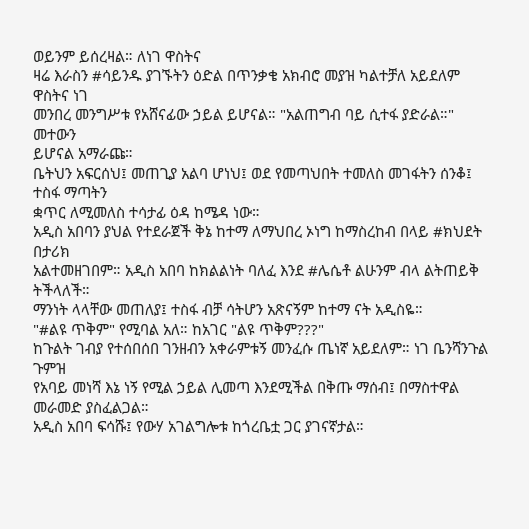ወይንም ይሰረዛል። ለነገ ዋስትና
ዛሬ እራስን #ሳይንዱ ያገኙትን ዕድል በጥንቃቄ አክብሮ መያዝ ካልተቻለ አይደለም ዋስትና ነገ
መንበረ መንግሥቱ የአሸናፊው ኃይል ይሆናል። "አልጠግብ ባይ ሲተፋ ያድራል።" መተውን
ይሆናል አማራጩ።
ቤትህን አፍርሰህ፤ መጠጊያ አልባ ሆነህ፤ ወደ የመጣህበት ተመለስ መገፋትን ሰንቆ፤ ተስፋ ማጣትን
ቋጥር ለሚመለስ ተሳታፊ ዕዳ ከሜዳ ነው።
አዲስ አበባን ያህል የተደራጀች ቅኔ ከተማ ለማህበረ ኦነግ ከማስረከብ በላይ #ክህደት በታሪክ
አልተመዘገበም። አዲስ አበባ ከክልልነት ባለፈ እንደ #ሌሴቶ ልሁንም ብላ ልትጠይቅ ትችላለች።
ማንነት ላላቸው መጠለያ፤ ተስፋ ብቻ ሳትሆን አጽናኝም ከተማ ናት አዲስዬ።
"#ልዩ ጥቅም" የሚባል አለ። ከአገር "ልዩ ጥቅም???"
ከጉልት ገብያ የተሰበሰበ ገንዘብን አቀራምቱኝ መንፈሱ ጤነኛ አይደለም። ነገ ቤንሻንጉል ጉምዝ
የአባይ መነሻ እኔ ነኝ የሚል ኃይል ሊመጣ እንደሚችል በቅጡ ማሰብ፤ በማስተዋል መራመድ ያስፈልጋል።
አዲስ አበባ ፍሳሹ፤ የውሃ አገልግሎቱ ከጎረቤቷ ጋር ያገናኛታል።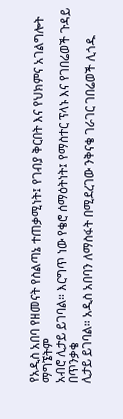የአዲስ አበባ የዘመናት የስልጣኔ ተጠቃሚነት፤ የገብያ ቅርበት እና የህክምና አገልግሎት ማግኜትም
አብሮ ሊታይ ይገባል። እርግጥ ነው የቄሮ ሰማዕትነት፤ የማስተር ፕላኑ እና የገበሬወች ጉዳይ በጥንቃቄ
ሊታይ ይገባል። አዲስ አበባን ለማስፋት በሚደረገው ንቅናቄ ገራገር ገበሬወች ሊጎዱ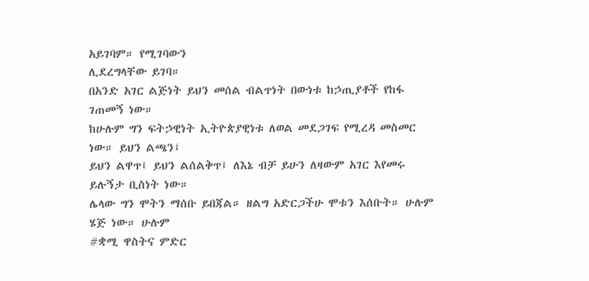አይገባም። የሚገባውን
ሊደረግላቸው ይገባ።
በአንድ አገር ልጅነት ይህን መሰል ብልጥነት በውነቱ ከኃጢያቶች የከፋ ገጠመኝ ነው።
ከሁሉም ግን ፍትኃዊነት ኢትዮጵያዊነቱ ለወል መደጋገፍ የሚረዳ መስመር ነው። ይህን ልጫን፤
ይህን ልዋጥ፤ ይህን ልሰልቅጥ፤ ለእኔ ብቻ ይሁን ለዛውም አገር እየመሩ ይሉኝታ ቢስነት ነው።
ሌላው ግን ሞትን ማሰቡ ይበጃል። ዘልግ አድርጋችሁ ሞቱን እሰቡት። ሁሉም ሄጅ ነው። ሁሉም
#ቋሚ ዋስትና ምድር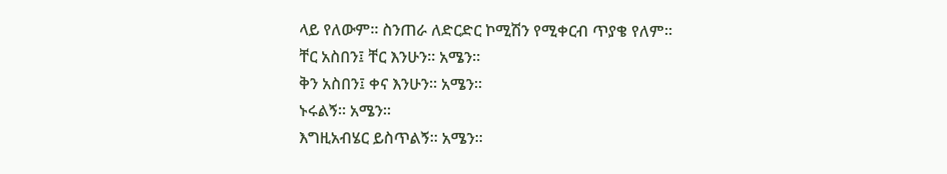ላይ የለውም። ስንጠራ ለድርድር ኮሚሽን የሚቀርብ ጥያቄ የለም።
ቸር አስበን፤ ቸር እንሁን። አሜን።
ቅን አስበን፤ ቀና እንሁን። አሜን።
ኑሩልኝ። አሜን።
እግዚአብሄር ይስጥልኝ። አሜን።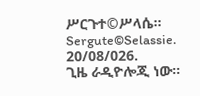ሥርጉተ©ሥላሴ።
Sergute©Selassie.
20/08/026.
ጊዜ ራዲዮሎጂ ነው።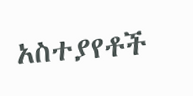አስተያየቶች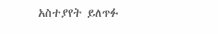አስተያየት ይለጥፉ